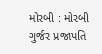મોરબી : મોરબી ગુર્જર પ્રજાપતિ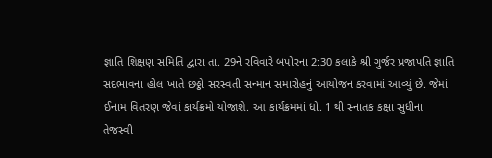જ્ઞાતિ શિક્ષણ સમિતિ દ્વારા તા. 29ને રવિવારે બપોરના 2:30 કલાકે શ્રી ગુર્જર પ્રજાપતિ જ્ઞાતિ સદભાવના હોલ ખાતે છઠ્ઠો સરસ્વતી સન્માન સમારોહનું આયોજન કરવામાં આવ્યું છે. જેમાં ઈનામ વિતરણ જેવાં કાર્યક્રમો યોજાશે. આ કાર્યક્રમમાં ધો. 1 થી સ્નાતક કક્ષા સુધીના તેજસ્વી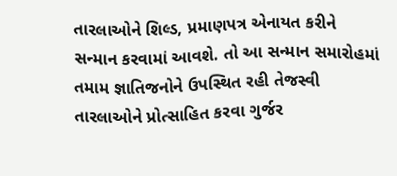તારલાઓને શિલ્ડ, પ્રમાણપત્ર એનાયત કરીને સન્માન કરવામાં આવશે. તો આ સન્માન સમારોહમાં તમામ જ્ઞાતિજનોને ઉપસ્થિત રહી તેજસ્વી તારલાઓને પ્રોત્સાહિત કરવા ગુર્જર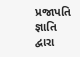પ્રજાપતિ જ્ઞાતિ દ્વારા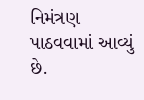નિમંત્રણ પાઠવવામાં આવ્યું છે.